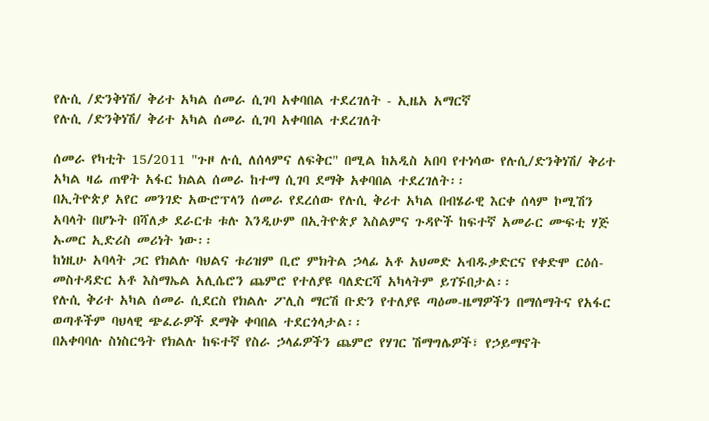የሉሲ /ድንቅነሽ/ ቅሪተ አካል ሰመራ ሲገባ አቀባበል ተደረገለት - ኢዜአ አማርኛ
የሉሲ /ድንቅነሽ/ ቅሪተ አካል ሰመራ ሲገባ አቀባበል ተደረገለት

ሰመራ የካቲት 15/2011 "ጉዞ ሉሲ ለሰላምና ለፍቅር" በሚል ከአዲስ አበባ የተነሳው የሉሲ/ድንቅነሽ/ ቅሪተ አካል ዛሬ ጠዋት አፋር ክልል ሰመራ ከተማ ሲገባ ደማቅ አቀባበል ተደረገለት፡፡
በኢትዮጵያ አየር መንገድ አውሮፕላን ሰመራ የደረሰው የሉሲ ቅሪተ አካል በብሄራዊ እርቀ ሰላም ኮሚሽን አባላት በሆኑት በሻለቃ ደራርቱ ቱሉ እንዲሁም በኢትዮጵያ እስልምና ጉዳዮች ከፍተኛ አመራር ሙፍቲ ሃጅ ኡመር ኢድሪስ መሪነት ነው፡፡
ከነዚሁ አባላት ጋር የክልሉ ባህልና ቱሪዝም ቢሮ ምክትል ኃላፊ አቶ አህመድ አብዱቃድርና የቀድሞ ርዕሰ-መስተዳድር አቶ እስማኤል አሊሴሮን ጨምሮ የተለያዩ ባለድርሻ አካላትም ይገኙበታል፡፡
የሉሲ ቅሪተ አካል ሰመራ ሲደርስ የክልሉ ፖሊስ ማርሽ ቡድን የተለያዩ ጣዕመ-ዜማዎችን በማሰማትና የአፋር ወጣቶችም ባህላዊ ጭፈራዎች ደማቅ ቀባበል ተደርጎላታል፡፡
በአቀባባሉ ስነስርዓት የክልሉ ከፍተኛ የስራ ኃላፊዎችን ጨምሮ የሃገር ሽማግሌዎች፣ የኃይማኖት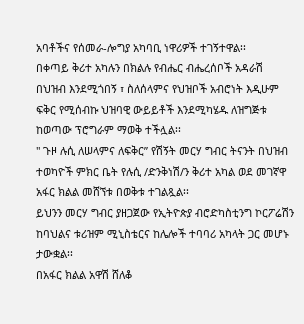አባቶችና የሰመራ-ሎግያ አካባቢ ነዋሪዎች ተገኝተዋል፡፡
በቀጣይ ቅሪተ አካሉን በክልሉ የብሔር ብሔረሰቦች አዳራሽ በህዝብ እንደሚጎበኝ ፣ ስለሰላምና የህዝቦች አብሮነት እዲሁም ፍቅር የሚሰብኩ ህዝባዊ ውይይቶች እንደሚካሄዱ ለዝግጅቱ ከወጣው ፕሮግራም ማወቅ ተችሏል፡፡
" ጉዞ ሉሲ ለሠላምና ለፍቅር” የሽኝት መርሃ ግብር ትናንት በህዝብ ተወካዮች ምክር ቤት የሉሲ /ድንቅነሽ/ን ቅሪተ አካል ወደ መገኛዋ አፋር ክልል መሸኘቱ በወቅቱ ተገልጿል፡፡
ይህንን መርሃ ግብር ያዘጋጀው የኢትዮጵያ ብሮድካስቲንግ ኮርፖሬሽን ከባህልና ቱሪዝም ሚኒስቴርና ከሌሎች ተባባሪ አካላት ጋር መሆኑ ታውቋል፡፡
በአፋር ክልል አዋሽ ሸለቆ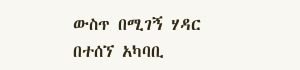ውስጥ በሚገኝ ሃዳር በተሰኘ አካባቢ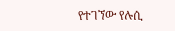የተገኘው የሉሲ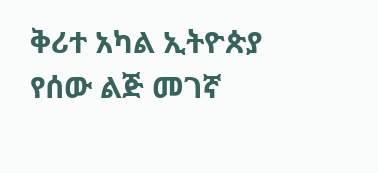ቅሪተ አካል ኢትዮጵያ የሰው ልጅ መገኛ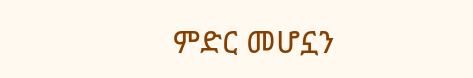ምድር መሆኗን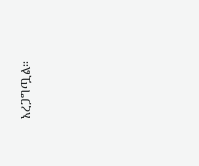አረጋግጧል።